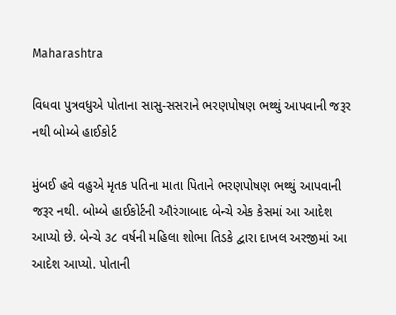Maharashtra

વિધવા પુત્રવધુએ પોતાના સાસુ-સસરાને ભરણપોષણ ભથ્થું આપવાની જરૂર નથી બોમ્બે હાઈકોર્ટ

મુંબઈ હવે વહુએ મૃતક પતિના માતા પિતાને ભરણપોષણ ભથ્થું આપવાની જરૂર નથી. બોમ્બે હાઈકોર્ટની ઔરંગાબાદ બેન્ચે એક કેસમાં આ આદેશ આપ્યો છે. બેન્ચે ૩૮ વર્ષની મહિલા શોભા તિડકે દ્વારા દાખલ અરજીમાં આ આદેશ આપ્યો. પોતાની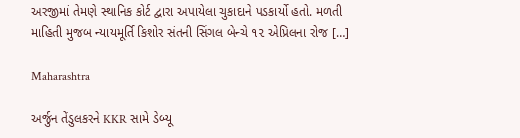અરજીમાં તેમણે સ્થાનિક કોર્ટ દ્વારા અપાયેલા ચુકાદાને પડકાર્યો હતો. મળતી માહિતી મુજબ ન્યાયમૂર્તિ કિશોર સંતની સિંગલ બેન્ચે ૧૨ એપ્રિલના રોજ […]

Maharashtra

અર્જુન તેંડુલકરને KKR સામે ડેબ્યૂ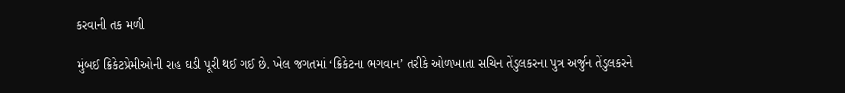કરવાની તક મળી

મુંબઈ ક્રિકેટપ્રેમીઓની રાહ ઘડી પૂરી થઈ ગઈ છે. ખેલ જગતમાં ‘ક્રિકેટના ભગવાન’ તરીકે ઓળખાતા સચિન તેંડુલકરના પુત્ર અર્જુન તેંડુલકરને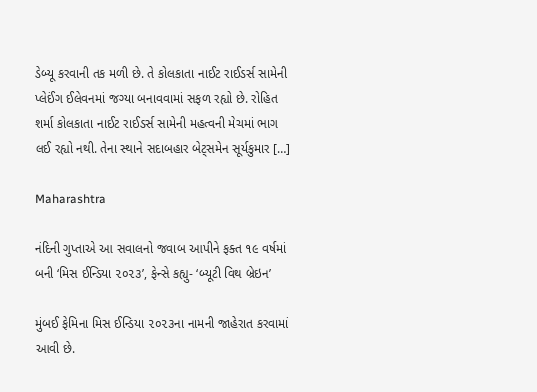ડેબ્યૂ કરવાની તક મળી છે. તે કોલકાતા નાઈટ રાઈડર્સ સામેની પ્લેઈંગ ઈલેવનમાં જગ્યા બનાવવામાં સફળ રહ્યો છે. રોહિત શર્મા કોલકાતા નાઈટ રાઈડર્સ સામેની મહત્વની મેચમાં ભાગ લઈ રહ્યો નથી. તેના સ્થાને સદાબહાર બેટ્‌સમેન સૂર્યકુમાર […]

Maharashtra

નંદિની ગુપ્તાએ આ સવાલનો જવાબ આપીને ફક્ત ૧૯ વર્ષમાં બની ‘મિસ ઈન્ડિયા ૨૦૨૩’, ફેન્સે કહ્યુ- ‘બ્યૂટી વિથ બ્રેઇન’

મુંબઈ ફેમિના મિસ ઈન્ડિયા ૨૦૨૩ના નામની જાહેરાત કરવામાં આવી છે.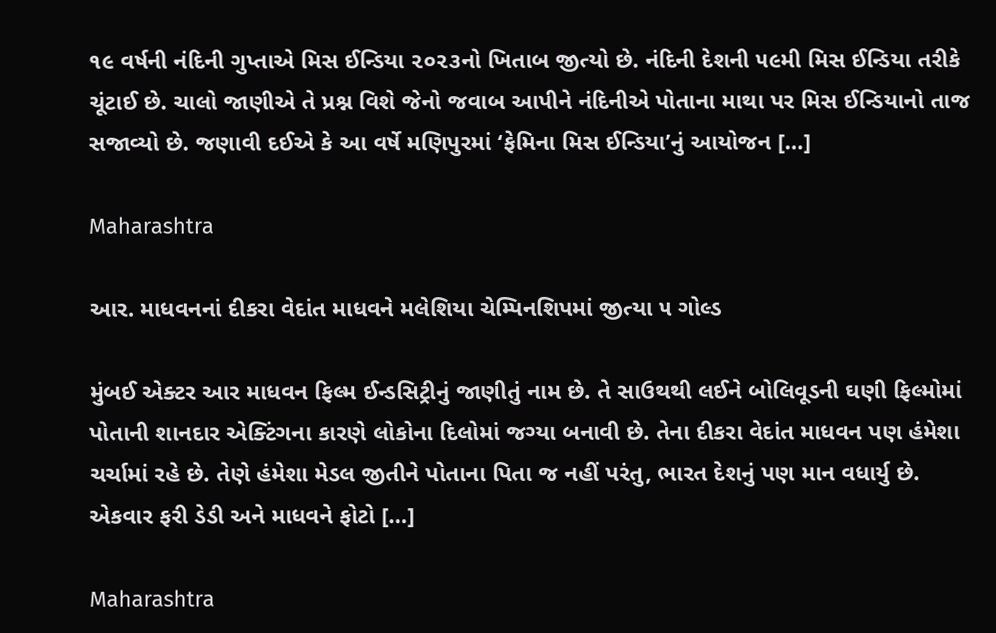૧૯ વર્ષની નંદિની ગુપ્તાએ મિસ ઈન્ડિયા ૨૦૨૩નો ખિતાબ જીત્યો છે. નંદિની દેશની ૫૯મી મિસ ઈન્ડિયા તરીકે ચૂંટાઈ છે. ચાલો જાણીએ તે પ્રશ્ન વિશે જેનો જવાબ આપીને નંદિનીએ પોતાના માથા પર મિસ ઈન્ડિયાનો તાજ સજાવ્યો છે. જણાવી દઈએ કે આ વર્ષે મણિપુરમાં ‘ફેમિના મિસ ઈન્ડિયા’નું આયોજન […]

Maharashtra

આર. માધવનનાં દીકરા વેદાંત માધવને મલેશિયા ચેમ્પિનશિપમાં જીત્યા ૫ ગોલ્ડ

મુંબઈ એક્ટર આર માધવન ફિલ્મ ઈન્ડસિટ્રીનું જાણીતું નામ છે. તે સાઉથથી લઈને બોલિવૂડની ઘણી ફિલ્મોમાં પોતાની શાનદાર એક્ટિંગના કારણે લોકોના દિલોમાં જગ્યા બનાવી છે. તેના દીકરા વેદાંત માધવન પણ હંમેશા ચર્ચામાં રહે છે. તેણે હંમેશા મેડલ જીતીને પોતાના પિતા જ નહીં પરંતુ, ભારત દેશનું પણ માન વધાર્યુ છે. એકવાર ફરી ડેડી અને માધવને ફોટો […]

Maharashtra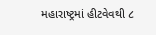મહારાષ્ટ્રમાં હીટવેવથી ૮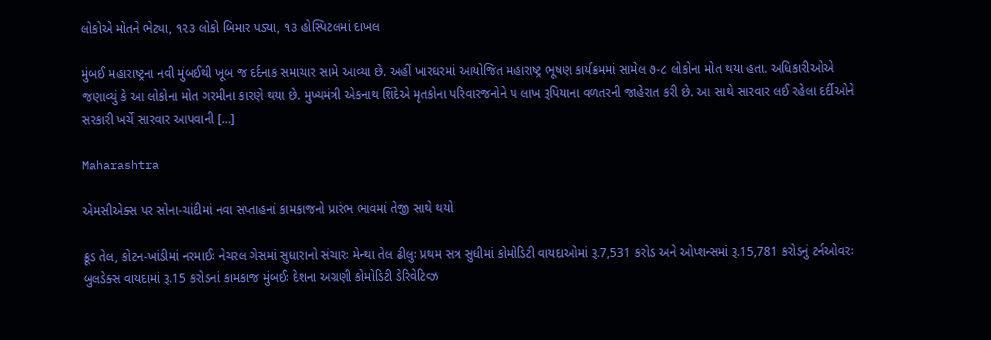લોકોએ મોતને ભેટ્યા, ૧૨૩ લોકો બિમાર પડ્યા, ૧૩ હોસ્પિટલમાં દાખલ

મુંબઈ મહારાષ્ટ્રના નવી મુંબઈથી ખૂબ જ દર્દનાક સમાચાર સામે આવ્યા છે. અહીં ખારઘરમાં આયોજિત મહારાષ્ટ્ર ભૂષણ કાર્યક્રમમાં સામેલ ૭-૮ લોકોના મોત થયા હતા. અધિકારીઓએ જણાવ્યું કે આ લોકોના મોત ગરમીના કારણે થયા છે. મુખ્યમંત્રી એકનાથ શિંદેએ મૃતકોના પરિવારજનોને ૫ લાખ રૂપિયાના વળતરની જાહેરાત કરી છે. આ સાથે સારવાર લઈ રહેલા દર્દીઓને સરકારી ખર્ચે સારવાર આપવાની […]

Maharashtra

એમસીએક્સ પર સોના-ચાંદીમાં નવા સપ્તાહનાં કામકાજનો પ્રારંભ ભાવમાં તેજી સાથે થયો

ક્રૂડ તેલ, કોટન-ખાંડીમાં નરમાઈઃ નેચરલ ગેસમાં સુધારાનો સંચારઃ મેન્થા તેલ ઢીલુઃ પ્રથમ સત્ર સુધીમાં કોમોડિટી વાયદાઓમાં રૂ.7,531 કરોડ અને ઓપ્શન્સમાં રૂ.15,781 કરોડનું ટર્નઓવરઃ બુલડેક્સ વાયદામાં રૂ.15 કરોડનાં કામકાજ મુંબઈઃ દેશના અગ્રણી કોમોડિટી ડેરિવેટિવ્ઝ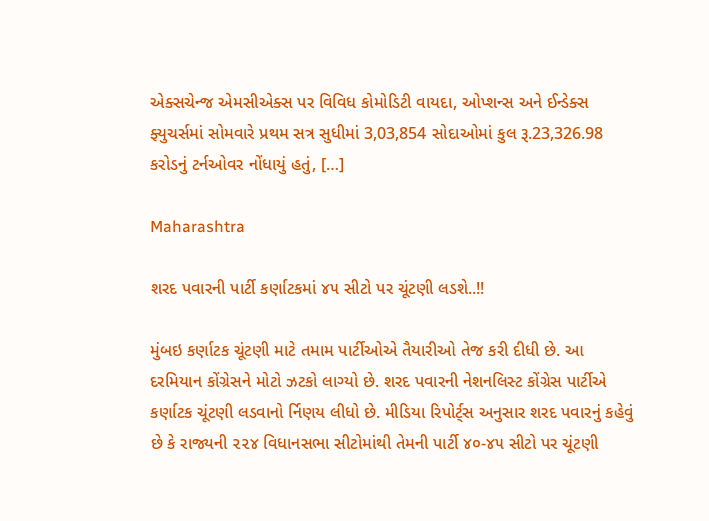એક્સચેન્જ એમસીએક્સ પર વિવિધ કોમોડિટી વાયદા, ઓપ્શન્સ અને ઈન્ડેક્સ ફ્યુચર્સમાં સોમવારે પ્રથમ સત્ર સુધીમાં 3,03,854 સોદાઓમાં કુલ રૂ.23,326.98 કરોડનું ટર્નઓવર નોંધાયું હતું, […]

Maharashtra

શરદ પવારની પાર્ટી કર્ણાટકમાં ૪૫ સીટો પર ચૂંટણી લડશે..!!

મુંબઇ કર્ણાટક ચૂંટણી માટે તમામ પાર્ટીઓએ તૈયારીઓ તેજ કરી દીધી છે. આ દરમિયાન કોંગ્રેસને મોટો ઝટકો લાગ્યો છે. શરદ પવારની નેશનલિસ્ટ કોંગ્રેસ પાર્ટીએ કર્ણાટક ચૂંટણી લડવાનો ર્નિણય લીધો છે. મીડિયા રિપોર્ટ્‌સ અનુસાર શરદ પવારનું કહેવું છે કે રાજ્યની ૨૨૪ વિધાનસભા સીટોમાંથી તેમની પાર્ટી ૪૦-૪૫ સીટો પર ચૂંટણી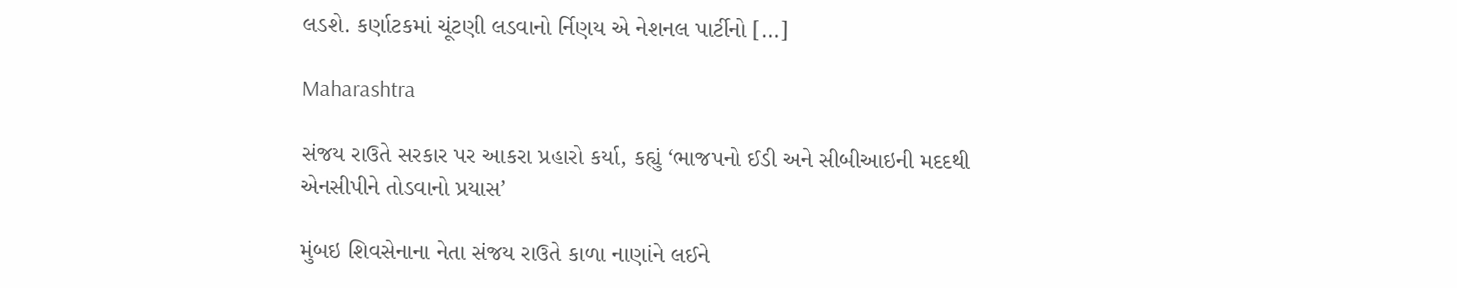લડશે. કર્ણાટકમાં ચૂંટણી લડવાનો ર્નિણય એ નેશનલ પાર્ટીનો […]

Maharashtra

સંજય રાઉતે સરકાર પર આકરા પ્રહારો કર્યા, કહ્યું ‘ભાજપનો ઈડી અને સીબીઆઇની મદદથી એનસીપીને તોડવાનો પ્રયાસ’

મુંબઇ શિવસેનાના નેતા સંજય રાઉતે કાળા નાણાંને લઈને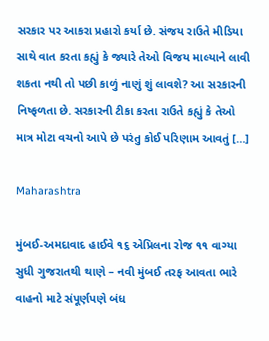સરકાર પર આકરા પ્રહારો કર્યા છે. સંજય રાઉતે મીડિયા સાથે વાત કરતા કહ્યું કે જ્યારે તેઓ વિજય માલ્યાને લાવી શકતા નથી તો પછી કાળું નાણું શું લાવશે? આ સરકારની નિષ્ફળતા છે. સરકારની ટીકા કરતા રાઉતે કહ્યું કે તેઓ માત્ર મોટા વચનો આપે છે પરંતુ કોઈ પરિણામ આવતું […]

Maharashtra

મુંબઈ-અમદાવાદ હાઈવે ૧૬ એપ્રિલના રોજ ૧૧ વાગ્યા સુધી ગુજરાતથી થાણે – નવી મુંબઈ તરફ આવતા ભારે વાહનો માટે સંપૂર્ણપણે બંધ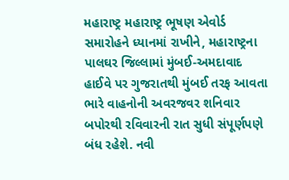મહારાષ્ટ્ર મહારાષ્ટ્ર ભૂષણ એવોર્ડ સમારોહને ધ્યાનમાં રાખીને, મહારાષ્ટ્રના પાલઘર જિલ્લામાં મુંબઈ-અમદાવાદ હાઈવે પર ગુજરાતથી મુંબઈ તરફ આવતા ભારે વાહનોની અવરજવર શનિવાર બપોરથી રવિવારની રાત સુધી સંપૂર્ણપણે બંધ રહેશે. નવી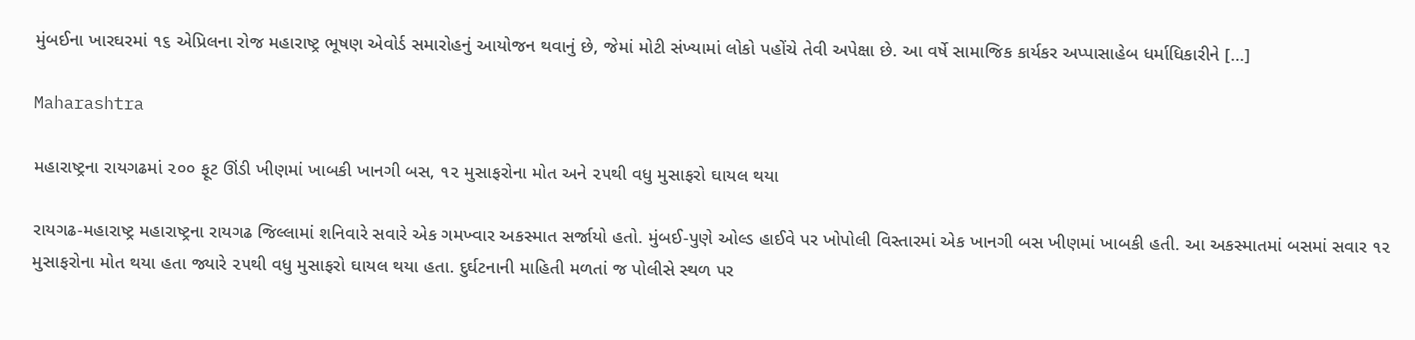મુંબઈના ખારઘરમાં ૧૬ એપ્રિલના રોજ મહારાષ્ટ્ર ભૂષણ એવોર્ડ સમારોહનું આયોજન થવાનું છે, જેમાં મોટી સંખ્યામાં લોકો પહોંચે તેવી અપેક્ષા છે. આ વર્ષે સામાજિક કાર્યકર અપ્પાસાહેબ ધર્માધિકારીને […]

Maharashtra

મહારાષ્ટ્રના રાયગઢમાં ૨૦૦ ફૂટ ઊંડી ખીણમાં ખાબકી ખાનગી બસ, ૧૨ મુસાફરોના મોત અને ૨૫થી વધુ મુસાફરો ઘાયલ થયા

રાયગઢ-મહારાષ્ટ્ર મહારાષ્ટ્રના રાયગઢ જિલ્લામાં શનિવારે સવારે એક ગમખ્વાર અકસ્માત સર્જાયો હતો. મુંબઈ-પુણે ઓલ્ડ હાઈવે પર ખોપોલી વિસ્તારમાં એક ખાનગી બસ ખીણમાં ખાબકી હતી. આ અકસ્માતમાં બસમાં સવાર ૧૨ મુસાફરોના મોત થયા હતા જ્યારે ૨૫થી વધુ મુસાફરો ઘાયલ થયા હતા. દુર્ઘટનાની માહિતી મળતાં જ પોલીસે સ્થળ પર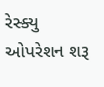રેસ્ક્યુ ઓપરેશન શરૂ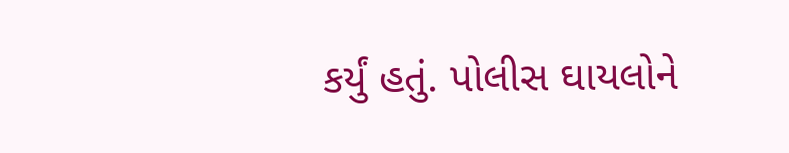કર્યું હતું. પોલીસ ઘાયલોને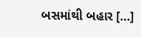બસમાંથી બહાર […]